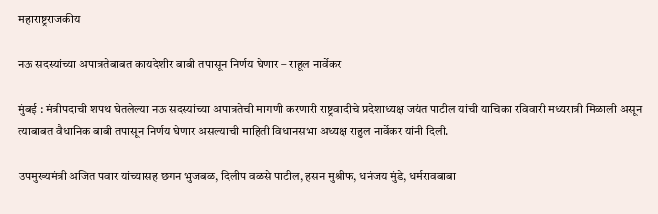महाराष्ट्रराजकीय

नऊ सदस्यांच्या अपात्रतेबाबत कायदेशीर बाबी तपासून निर्णय घेणार – राहूल नार्वेकर

मुंबई : मंत्रीपदाची शपथ घेतलेल्या नऊ सदस्यांच्या अपात्रतेची मागणी करणारी राष्ट्रवादीचे प्रदेशाध्यक्ष जयंत पाटील यांची याचिका रविवारी मध्यरात्री मिळाली असून त्याबाबत वैधानिक बाबी तपासून निर्णय घेणार असल्याची माहिती विधानसभा अध्यक्ष राहुल नार्वेकर यांनी दिली.

उपमुख्यमंत्री अजित पवार यांच्यासह छगन भुजबळ, दिलीप वळसे पाटील, हसन मुश्रीफ, धनंजय मुंडे, धर्मरावबाबा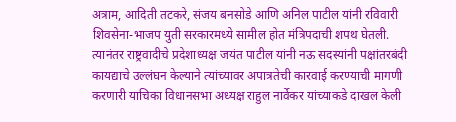अत्राम, आदिती तटकरे, संजय बनसोडे आणि अनिल पाटील यांनी रविवारी शिवसेना-भाजप युती सरकारमध्ये सामील होत मंत्रिपदाची शपथ घेतली. त्यानंतर राष्ट्रवादीचे प्रदेशाध्यक्ष जयंत पाटील यांनी नऊ सदस्यांनी पक्षांतरबंदी कायद्याचे उल्लंघन केल्याने त्यांच्यावर अपात्रतेची कारवाई करण्याची मागणी करणारी याचिका विधानसभा अध्यक्ष राहुल नार्वेकर यांच्याकडे दाखल केली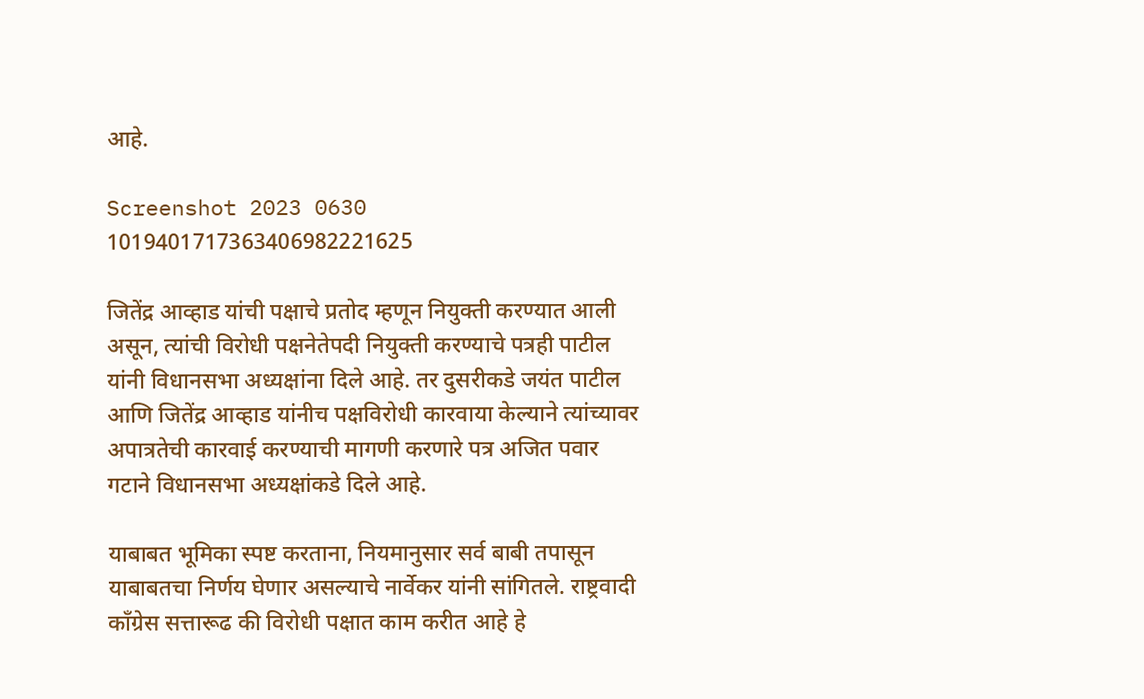आहे.

Screenshot 2023 0630 1019401717363406982221625

जितेंद्र आव्हाड यांची पक्षाचे प्रतोद म्हणून नियुक्ती करण्यात आली असून, त्यांची विरोधी पक्षनेतेपदी नियुक्ती करण्याचे पत्रही पाटील यांनी विधानसभा अध्यक्षांना दिले आहे. तर दुसरीकडे जयंत पाटील आणि जितेंद्र आव्हाड यांनीच पक्षविरोधी कारवाया केल्याने त्यांच्यावर अपात्रतेची कारवाई करण्याची मागणी करणारे पत्र अजित पवार गटाने विधानसभा अध्यक्षांकडे दिले आहे.

याबाबत भूमिका स्पष्ट करताना, नियमानुसार सर्व बाबी तपासून याबाबतचा निर्णय घेणार असल्याचे नार्वेकर यांनी सांगितले. राष्ट्रवादी काँग्रेस सत्तारूढ की विरोधी पक्षात काम करीत आहे हे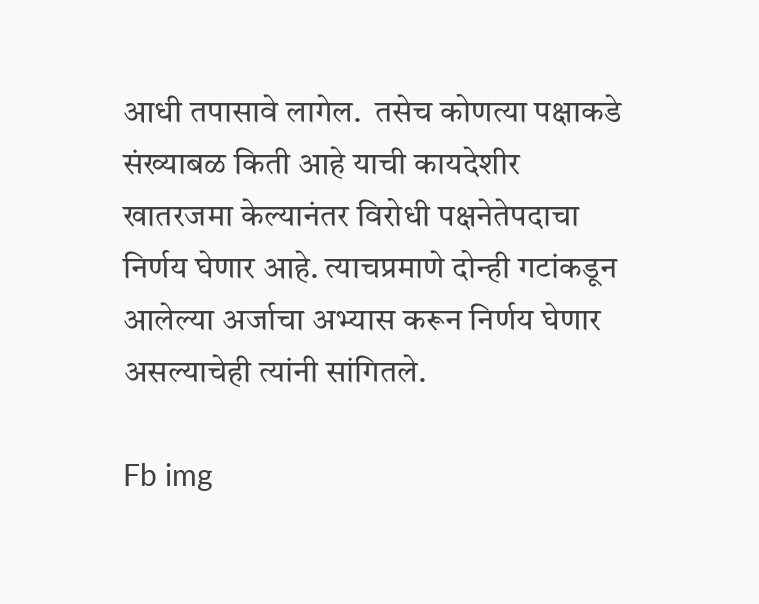आधी तपासावे लागेल.  तसेच कोणत्या पक्षाकडे संख्याबळ किती आहे याची कायदेशीर खातरजमा केल्यानंतर विरोधी पक्षनेतेपदाचा निर्णय घेणार आहे. त्याचप्रमाणे दोन्ही गटांकडून आलेल्या अर्जाचा अभ्यास करून निर्णय घेणार असल्याचेही त्यांनी सांगितले.

Fb img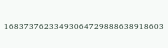16837376233493064729888638918603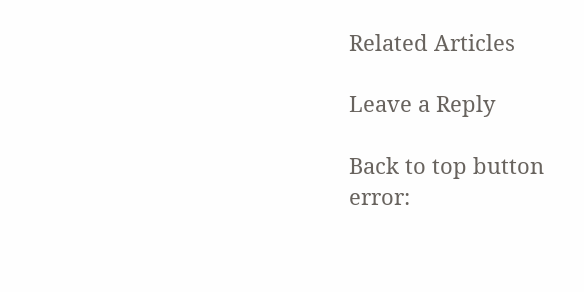Related Articles

Leave a Reply

Back to top button
error: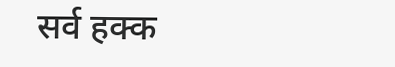सर्व हक्क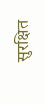सुरक्षित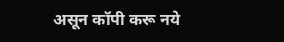असून कॉपी करू नये